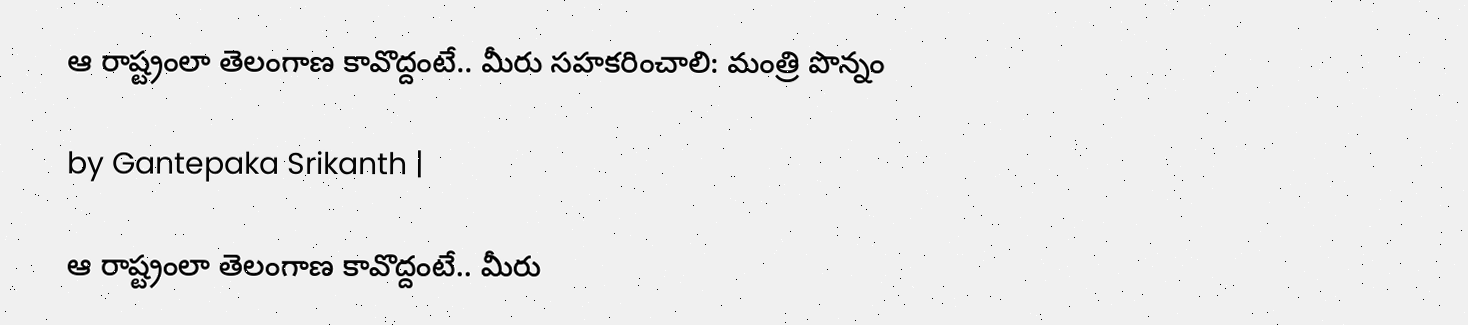ఆ రాష్ట్రంలా తెలంగాణ కావొద్దంటే.. మీరు సహకరించాలి: మంత్రి పొన్నం

by Gantepaka Srikanth |

ఆ రాష్ట్రంలా తెలంగాణ కావొద్దంటే.. మీరు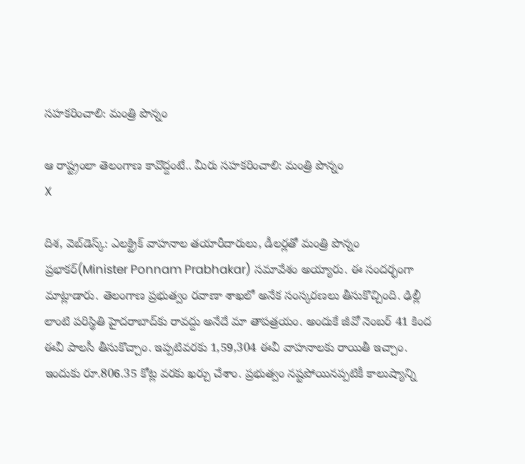సహకరించాలి: మంత్రి పొన్నం

ఆ రాష్ట్రంలా తెలంగాణ కావొద్దంటే.. మీరు సహకరించాలి: మంత్రి పొన్నం
X

దిశ, వెబ్‌డెస్క్: ఎలక్ట్రిక్ వాహనాల తయారీదారులు, డీలర్లతో మంత్రి పొన్నం ప్రభాకర్(Minister Ponnam Prabhakar) సమావేశం అయ్యారు. ఈ సందర్భంగా మాట్లాడారు. తెలంగాణ ప్రభుత్వం రవాణా శాఖలో అనేక సంస్కరణలు తీసుకొచ్చింది. ఢిల్లీ లాంటి పరిస్థితి హైదరాబాద్‌కు రావద్దు అనేదే మా తాపత్రయం. అందుకే జీవో నెంబర్ 41 కింద ఈవీ పాలసీ తీసుకొచ్చాం. ఇప్పటివరకు 1,59,304 ఈవీ వాహనాలకు రాయితీ ఇచ్చాం. ఇందుకు రూ.806.35 కోట్ల వరకు ఖర్చు చేశాం. ప్రభుత్వం నష్టపోయినప్పటికీ కాలుష్యాన్ని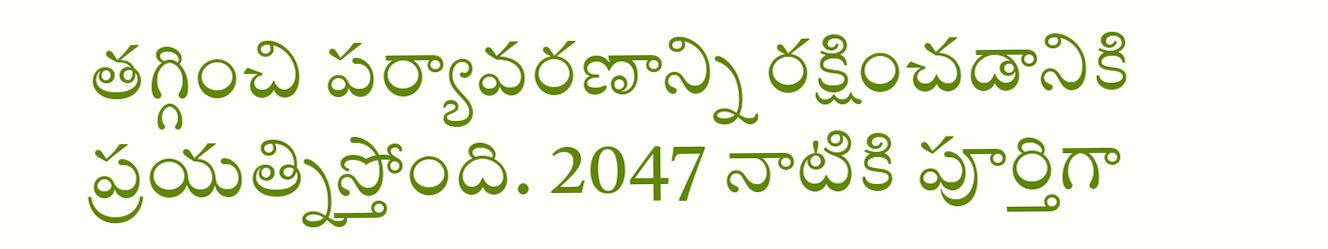తగ్గించి పర్యావరణాన్ని రక్షించడానికి ప్రయత్నిస్తోంది. 2047 నాటికి పూర్తిగా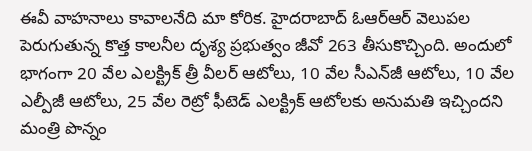ఈవీ వాహనాలు కావాలనేది మా కోరిక. హైదరాబాద్ ఓఆర్ఆర్ వెలుపల పెరుగుతున్న కొత్త కాలనీల దృశ్య ప్రభుత్వం జీవో 263 తీసుకొచ్చింది. అందులో భాగంగా 20 వేల ఎలక్ట్రిక్ త్రీ వీలర్ ఆటోలు, 10 వేల సీఎన్‌జీ ఆటోలు, 10 వేల ఎల్పీజీ ఆటోలు, 25 వేల రెట్రో ఫీటెడ్ ఎలక్ట్రిక్ ఆటోలకు అనుమతి ఇచ్చిందని మంత్రి పొన్నం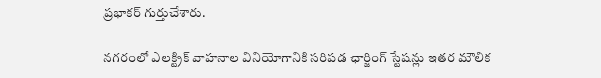ప్రభాకర్ గుర్తుచేశారు.

నగరంలో ఎలక్ట్రిక్ వాహనాల వినియోగానికి సరిపడ ఛార్జింగ్ స్టేషన్లు ఇతర మౌలిక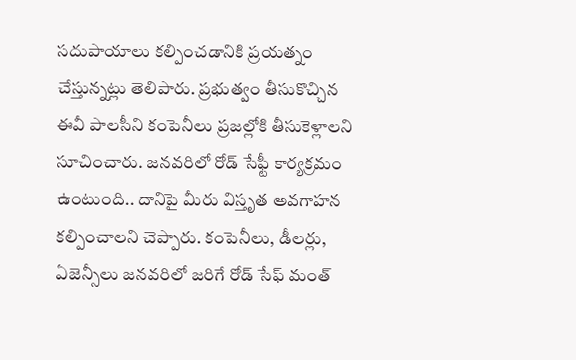సదుపాయాలు కల్పించడానికి ప్రయత్నం చేస్తున్నట్లు తెలిపారు. ప్రభుత్వం తీసుకొచ్చిన ఈవీ పాలసీని కంపెనీలు ప్రజల్లోకి తీసుకెళ్లాలని సూచించారు. జనవరిలో రోడ్ సేఫ్టీ కార్యక్రమం ఉంటుంది.. దానిపై మీరు విస్తృత అవగాహన కల్పించాలని చెప్పారు. కంపెనీలు, డీలర్లు, ఏజెన్సీలు జనవరిలో జరిగే రోడ్ సేఫ్ మంత్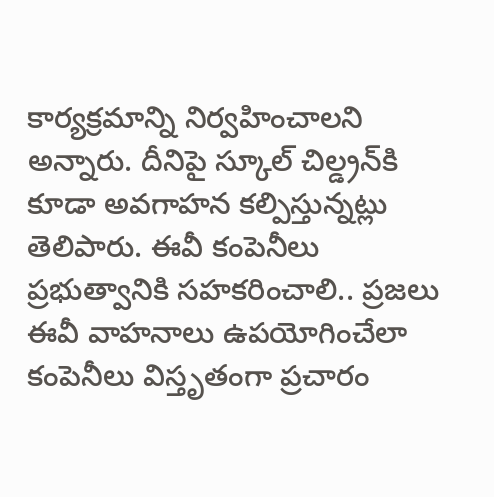కార్యక్రమాన్ని నిర్వహించాలని అన్నారు. దీనిపై స్కూల్ చిల్డ్రన్‌కి కూడా అవగాహన కల్పిస్తున్నట్లు తెలిపారు. ఈవీ కంపెనీలు ప్రభుత్వానికి సహకరించాలి.. ప్రజలు ఈవీ వాహనాలు ఉపయోగించేలా కంపెనీలు విస్తృతంగా ప్రచారం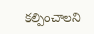కల్పించాలని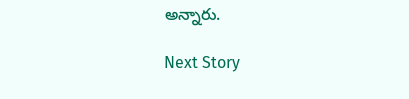అన్నారు.

Next Story